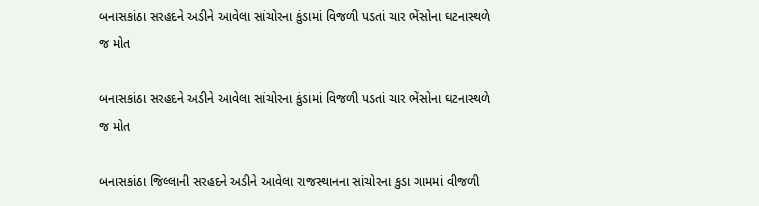બનાસકાંઠા સરહદને અડીને આવેલા સાંચોરના કુંડામાં વિજળી પડતાં ચાર ભેંસોના ઘટનાસ્થળે જ મોત

બનાસકાંઠા સરહદને અડીને આવેલા સાંચોરના કુંડામાં વિજળી પડતાં ચાર ભેંસોના ઘટનાસ્થળે જ મોત

બનાસકાંઠા જિલ્લાની સરહદને અડીને આવેલા રાજસ્થાનના સાંચોરના કુડા ગામમાં વીજળી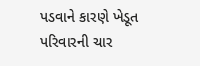પડવાને કારણે ખેડૂત પરિવારની ચાર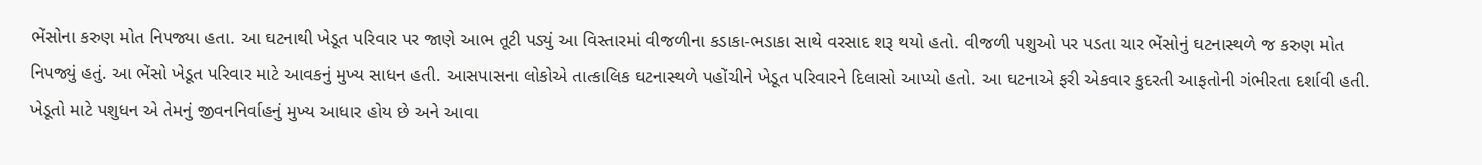ભેંસોના કરુણ મોત નિપજ્યા હતા. આ ઘટનાથી ખેડૂત પરિવાર પર જાણે આભ તૂટી પડ્યું આ વિસ્તારમાં વીજળીના કડાકા-ભડાકા સાથે વરસાદ શરૂ થયો હતો. વીજળી પશુઓ પર પડતા ચાર ભેંસોનું ઘટનાસ્થળે જ કરુણ મોત નિપજ્યું હતું. આ ભેંસો ખેડૂત પરિવાર માટે આવકનું મુખ્ય સાધન હતી. આસપાસના લોકોએ તાત્કાલિક ઘટનાસ્થળે પહોંચીને ખેડૂત પરિવારને દિલાસો આપ્યો હતો. આ ઘટનાએ ફરી એકવાર કુદરતી આફતોની ગંભીરતા દર્શાવી હતી. ખેડૂતો માટે પશુધન એ તેમનું જીવનનિર્વાહનું મુખ્ય આધાર હોય છે અને આવા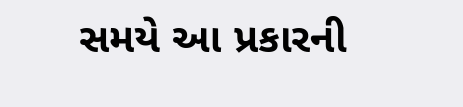સમયે આ પ્રકારની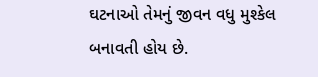ઘટનાઓ તેમનું જીવન વધુ મુશ્કેલ બનાવતી હોય છે.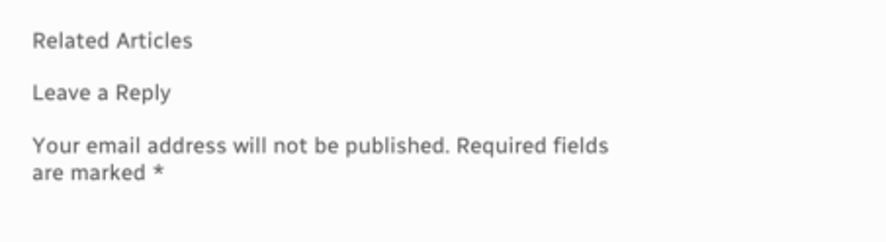Related Articles

Leave a Reply

Your email address will not be published. Required fields are marked *